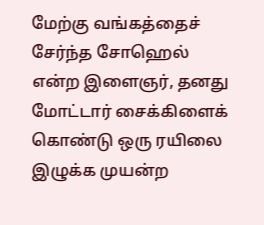மேற்கு வங்கத்தைச் சேர்ந்த சோஹெல் என்ற இளைஞர், தனது மோட்டார் சைக்கிளைக் கொண்டு ஒரு ரயிலை இழுக்க முயன்ற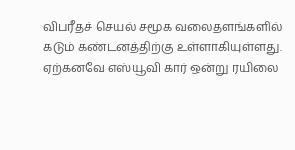விபரீதச் செயல் சமூக வலைதளங்களில் கடும் கண்டனத்திற்கு உள்ளாகியுள்ளது. ஏற்கனவே எஸ்யூவி கார் ஒன்று ரயிலை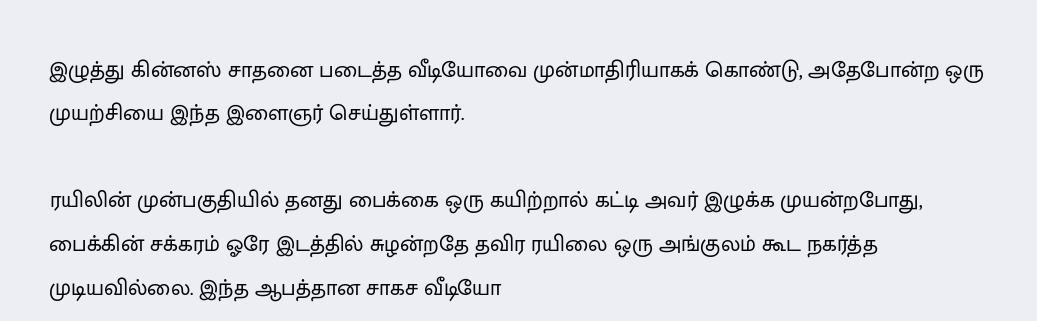இழுத்து கின்னஸ் சாதனை படைத்த வீடியோவை முன்மாதிரியாகக் கொண்டு, அதேபோன்ற ஒரு முயற்சியை இந்த இளைஞர் செய்துள்ளார்.

ரயிலின் முன்பகுதியில் தனது பைக்கை ஒரு கயிற்றால் கட்டி அவர் இழுக்க முயன்றபோது, பைக்கின் சக்கரம் ஓரே இடத்தில் சுழன்றதே தவிர ரயிலை ஒரு அங்குலம் கூட நகர்த்த முடியவில்லை. இந்த ஆபத்தான சாகச வீடியோ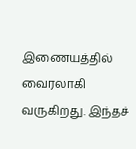இணையத்தில் வைரலாகி வருகிறது. இந்தச்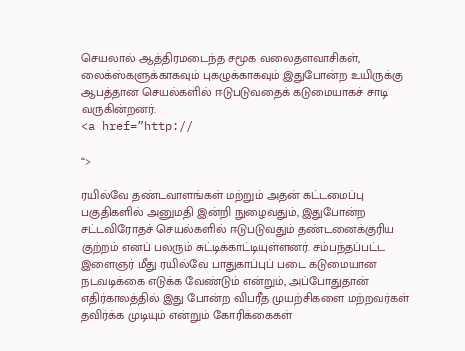செயலால் ஆத்திரமடைந்த சமூக வலைதளவாசிகள், லைக்ஸ்களுக்காகவும் புகழுக்காகவும் இதுபோன்ற உயிருக்கு ஆபத்தான செயல்களில் ஈடுபடுவதைக் கடுமையாகச் சாடி வருகின்றனர்.
<a href=”http://

“>

ரயில்வே தண்டவாளங்கள் மற்றும் அதன் கட்டமைப்பு பகுதிகளில் அனுமதி இன்றி நுழைவதும், இதுபோன்ற சட்டவிரோதச் செயல்களில் ஈடுபடுவதும் தண்டனைக்குரிய குற்றம் எனப் பலரும் சுட்டிக்காட்டியுள்ளனர். சம்பந்தப்பட்ட இளைஞர் மீது ரயில்வே பாதுகாப்புப் படை கடுமையான நடவடிக்கை எடுக்க வேண்டும் என்றும், அப்போதுதான் எதிர்காலத்தில் இது போன்ற விபரீத முயற்சிகளை மற்றவர்கள் தவிர்க்க முடியும் என்றும் கோரிக்கைகள்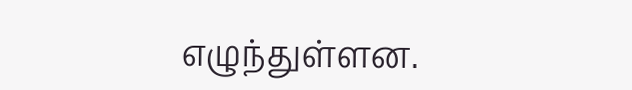எழுந்துள்ளன.